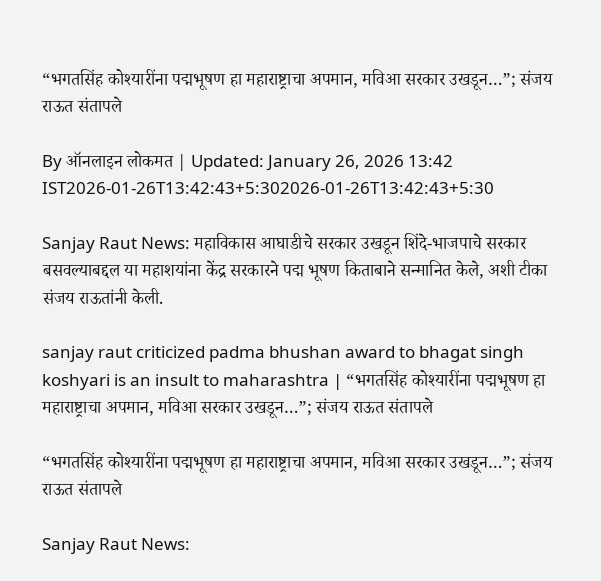“भगतसिंह कोश्यारींना पद्मभूषण हा महाराष्ट्राचा अपमान, मविआ सरकार उखडून…”; संजय राऊत संतापले

By ऑनलाइन लोकमत | Updated: January 26, 2026 13:42 IST2026-01-26T13:42:43+5:302026-01-26T13:42:43+5:30

Sanjay Raut News: महाविकास आघाडीचे सरकार उखडून शिंदे-भाजपाचे सरकार बसवल्याबद्दल या महाशयांना केंद्र सरकारने पद्म भूषण किताबाने सन्मानित केले, अशी टीका संजय राऊतांनी केली.

sanjay raut criticized padma bhushan award to bhagat singh koshyari is an insult to maharashtra | “भगतसिंह कोश्यारींना पद्मभूषण हा महाराष्ट्राचा अपमान, मविआ सरकार उखडून…”; संजय राऊत संतापले

“भगतसिंह कोश्यारींना पद्मभूषण हा महाराष्ट्राचा अपमान, मविआ सरकार उखडून…”; संजय राऊत संतापले

Sanjay Raut News: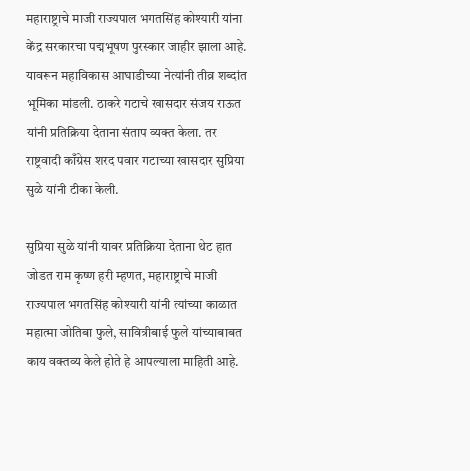महाराष्ट्राचे माजी राज्यपाल भगतसिंह कोश्यारी यांना केंद्र सरकारचा पद्मभूषण पुरस्कार जाहीर झाला आहे. यावरून महाविकास आघाडीच्या नेत्यांनी तीव्र शब्दांत भूमिका मांडली. ठाकरे गटाचे खासदार संजय राऊत यांनी प्रतिक्रिया देताना संताप व्यक्त केला. तर राष्ट्रवादी काँग्रेस शरद पवार गटाच्या खासदार सुप्रिया सुळे यांनी टीका केली.

सुप्रिया सुळे यांनी यावर प्रतिक्रिया देताना थेट हात जोडत राम कृष्ण हरी म्हणत, महाराष्ट्राचे माजी राज्यपाल भगतसिंह कोश्यारी यांनी त्यांच्या काळात महात्मा जोतिबा फुले, सावित्रीबाई फुले यांच्याबाबत काय वक्तव्य केले होते हे आपल्याला माहिती आहे.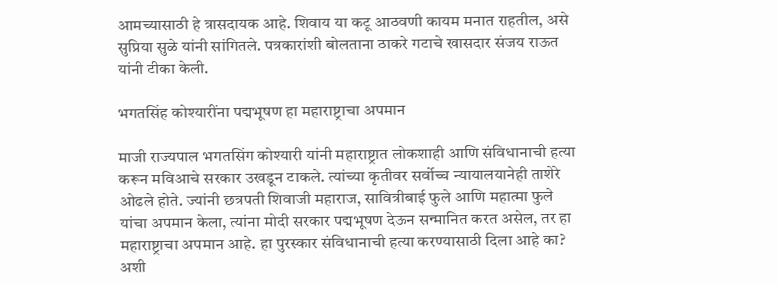आमच्यासाठी हे त्रासदायक आहे. शिवाय या कटू आठवणी कायम मनात राहतील, असे सुप्रिया सुळे यांनी सांगितले. पत्रकारांशी बोलताना ठाकरे गटाचे खासदार संजय राऊत यांनी टीका केली.

भगतसिंह कोश्यारींना पद्मभूषण हा महाराष्ट्राचा अपमान

माजी राज्यपाल भगतसिंग कोश्यारी यांनी महाराष्ट्रात लोकशाही आणि संविधानाची हत्या करून मविआचे सरकार उखडून टाकले. त्यांच्या कृतीवर सर्वोच्च न्यायालयानेही ताशेरे ओढले होते. ज्यांनी छत्रपती शिवाजी महाराज, सावित्रीबाई फुले आणि महात्मा फुले यांचा अपमान केला, त्यांना मोदी सरकार पद्मभूषण देऊन सन्मानित करत असेल, तर हा महाराष्ट्राचा अपमान आहे. हा पुरस्कार संविधानाची हत्या करण्यासाठी दिला आहे का? अशी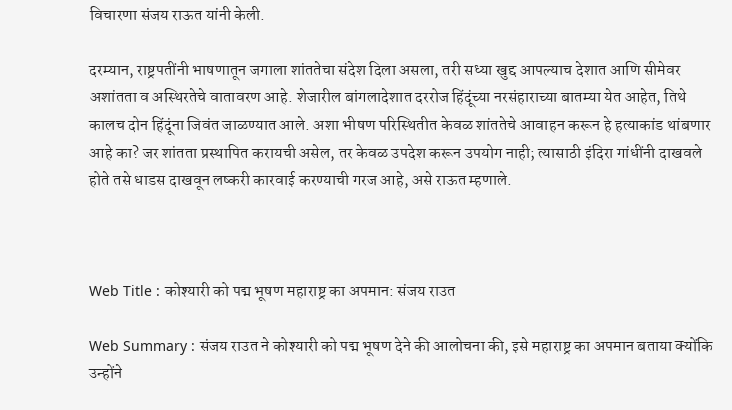विचारणा संजय राऊत यांनी केली.

दरम्यान, राष्ट्रपतींनी भाषणातून जगाला शांततेचा संदेश दिला असला, तरी सध्या खुद्द आपल्याच देशात आणि सीमेवर अशांतता व अस्थिरतेचे वातावरण आहे. शेजारील बांगलादेशात दररोज हिंदूंच्या नरसंहाराच्या बातम्या येत आहेत, तिथे कालच दोन हिंदूंना जिवंत जाळण्यात आले. अशा भीषण परिस्थितीत केवळ शांततेचे आवाहन करून हे हत्याकांड थांबणार आहे का? जर शांतता प्रस्थापित करायची असेल, तर केवळ उपदेश करून उपयोग नाही; त्यासाठी इंदिरा गांधींनी दाखवले होते तसे धाडस दाखवून लष्करी कारवाई करण्याची गरज आहे, असे राऊत म्हणाले.



Web Title : कोश्यारी को पद्म भूषण महाराष्ट्र का अपमान: संजय राउत

Web Summary : संजय राउत ने कोश्यारी को पद्म भूषण देने की आलोचना की, इसे महाराष्ट्र का अपमान बताया क्योंकि उन्होंने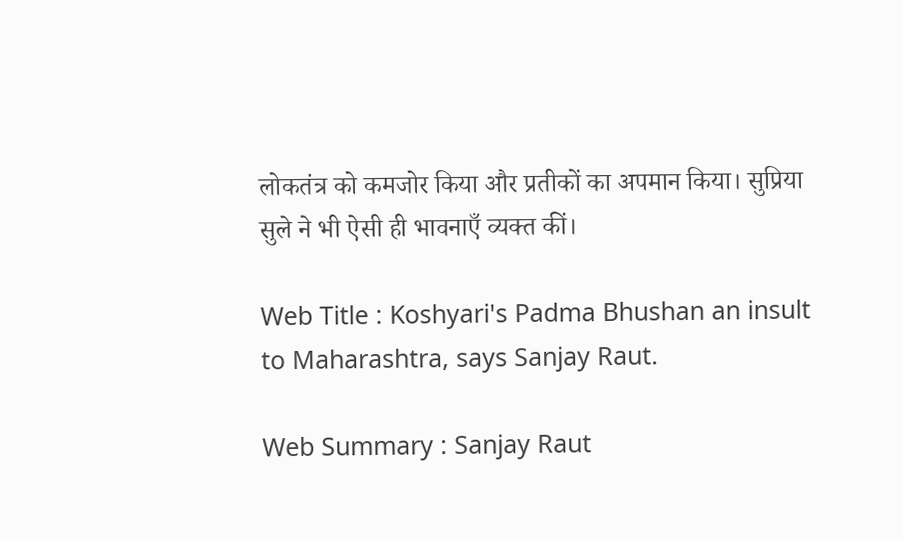लोकतंत्र को कमजोर किया और प्रतीकों का अपमान किया। सुप्रिया सुले ने भी ऐसी ही भावनाएँ व्यक्त कीं।

Web Title : Koshyari's Padma Bhushan an insult to Maharashtra, says Sanjay Raut.

Web Summary : Sanjay Raut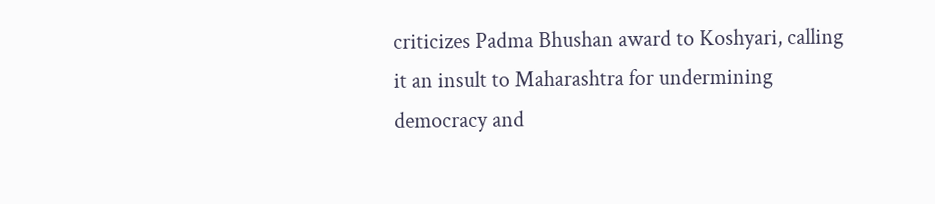criticizes Padma Bhushan award to Koshyari, calling it an insult to Maharashtra for undermining democracy and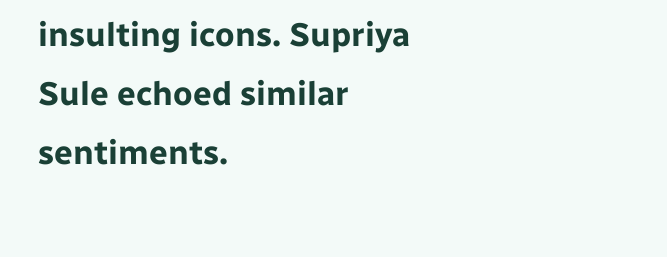insulting icons. Supriya Sule echoed similar sentiments.